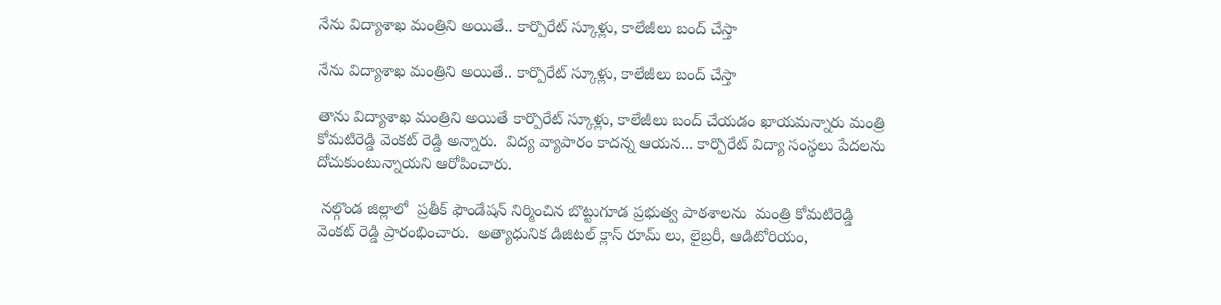నేను విద్యాశాఖ మంత్రిని అయితే.. కార్పొరేట్ స్కూళ్లు, కాలేజీలు బంద్ చేస్తా

నేను విద్యాశాఖ మంత్రిని అయితే.. కార్పొరేట్ స్కూళ్లు, కాలేజీలు బంద్ చేస్తా

తాను విద్యాశాఖ మంత్రిని అయితే కార్పొరేట్ స్కూళ్లు, కాలేజీలు బంద్ చేయడం ఖాయమన్నారు మంత్రి కోమటిరెడ్డి వెంకట్ రెడ్డి అన్నారు.  విద్య వ్యాపారం కాదన్న ఆయన... కార్పొరేట్ విద్యా సంస్థలు పేదలను దోచుకుంటున్నాయని ఆరోపించారు.

 నల్గొండ జిల్లాలో  ప్రతీక్ ఫౌండేషన్ నిర్మించిన బొట్టుగూడ ప్రభుత్వ పాఠశాలను  మంత్రి కోమటిరెడ్డి వెంకట్ రెడ్డి ప్రారంభించారు.  అత్యాధునిక డిజిటల్ క్లాస్ రూమ్ లు, లైబ్రరీ, ఆడిటోరియం,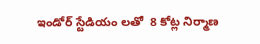ఇండోర్ స్టేడియం లతో  8 కోట్ల నిర్మాణ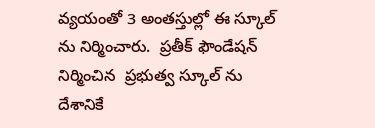వ్యయంతో 3 అంతస్తుల్లో ఈ స్కూల్ ను నిర్మించారు.  ప్రతీక్ ఫౌండేషన్ నిర్మించిన  ప్రభుత్వ స్కూల్ ను దేశానికే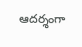ఆదర్శంగా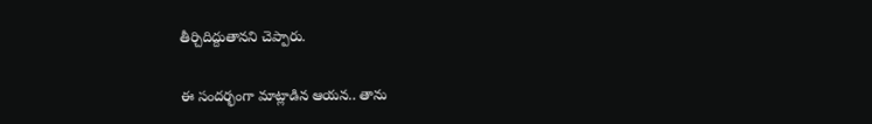తీర్చిదిద్దుతానని చెప్పారు.

ఈ సందర్భంగా మాట్లాడిన ఆయన.. తాను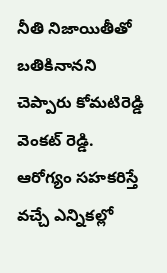నీతి నిజాయితీతో బతికినానని చెప్పారు కోమటిరెడ్డి వెంకట్ రెడ్డి.  ఆరోగ్యం సహకరిస్తే వచ్చే ఎన్నికల్లో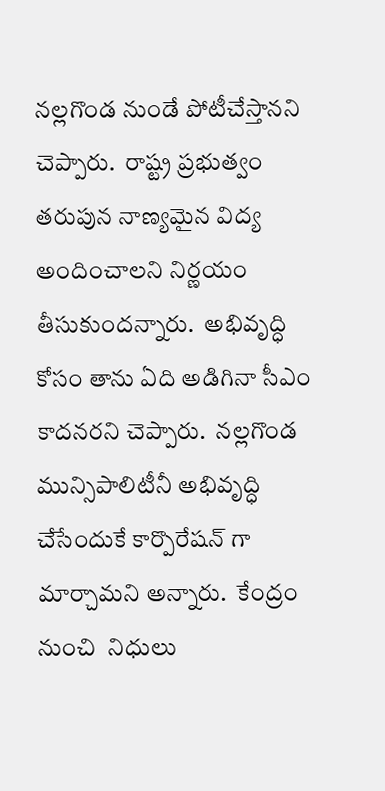నల్లగొండ నుండే పోటీచేస్తానని చెప్పారు.  రాష్ట్ర ప్రభుత్వం  తరుపున నాణ్యమైన విద్య అందించాలని నిర్ణయం తీసుకుందన్నారు.  అభివృద్ధి కోసం తాను ఏది అడిగినా సీఎం కాదనరని చెప్పారు.  నల్లగొండ మున్సిపాలిటీనీ అభివృద్ధి చేసేందుకే కార్పొరేషన్ గా మార్చామని అన్నారు.  కేంద్రం నుంచి  నిధులు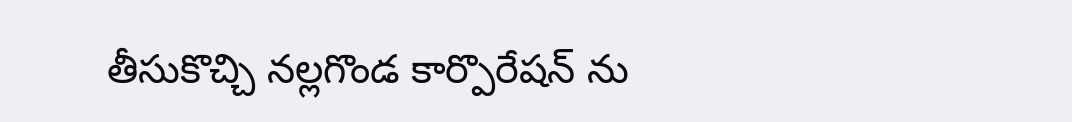తీసుకొచ్చి నల్లగొండ కార్పొరేషన్ ను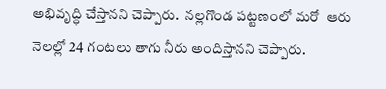అభివృద్ధి చేస్తానని చెప్పారు.  నల్లగొండ పట్టణంలో మరో  ఆరు  నెలల్లో 24 గంటలు తాగు నీరు అందిస్తానని చెప్పారు.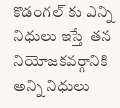కొడంగల్ కు ఎన్ని నిధులు ఇస్తే  తన  నియోజకవర్గానికి అన్ని నిధులు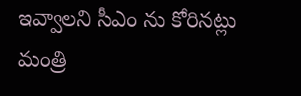ఇవ్వాలని సీఎం ను కోరినట్లు మంత్రి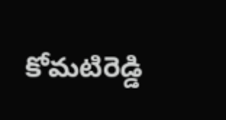కోమటిరెడ్డి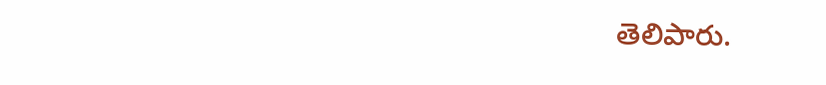తెలిపారు.